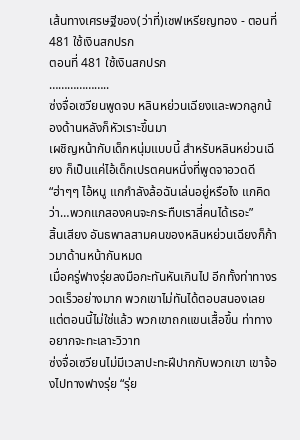เส้นทางเศรษฐีของ(ว่าที่)เชฟเหรียญทอง - ตอนที่ 481 ใช้เงินสกปรก
ตอนที่ 481 ใช้เงินสกปรก
………………..
ซ่งจื่อเซวียนพูดจบ หลินหย่วนเฉียงและพวกลูกน้องด้านหลังก็หัวเราะขึ้นมา
เผชิญหน้ากับเด็กหนุ่มแบบนี้ สำหรับหลินหย่วนเฉียง ก็เป็นแค่ไอ้เด็กเปรตคนหนึ่งที่พูดจาอวดดี
“ฮ่าๆๆ ไอ้หนู แกกำลังล้อฉันเล่นอยู่หรือไง แกคิดว่า…พวกแกสองคนจะกระทืบเราสี่คนได้เรอะ”
สิ้นเสียง อันธพาลสามคนของหลินหย่วนเฉียงก็ก้าวมาด้านหน้ากันหมด
เมื่อครู่ฟางรุ่ยลงมือกะทันหันเกินไป อีกทั้งท่าทางรวดเร็วอย่างมาก พวกเขาไม่ทันได้ตอบสนองเลย
แต่ตอนนี้ไม่ใช่แล้ว พวกเขาถกแขนเสื้อขึ้น ท่าทางอยากจะทะเลาะวิวาท
ซ่งจื่อเซวียนไม่มีเวลาปะทะฝีปากกับพวกเขา เขาจ้องไปทางฟางรุ่ย “รุ่ย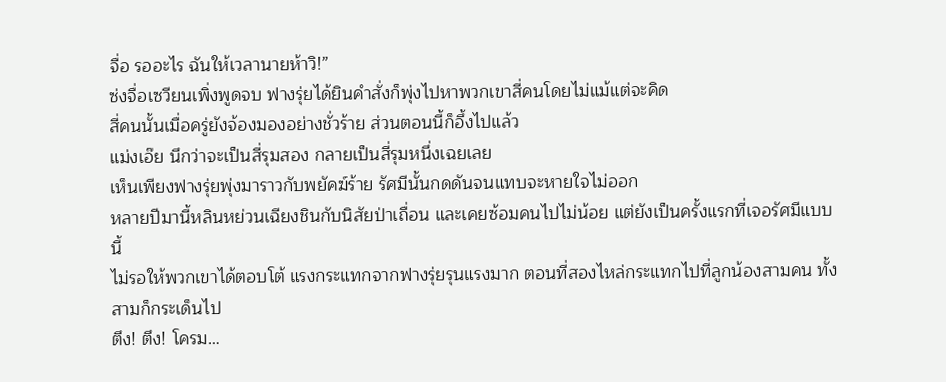จื่อ รออะไร ฉันให้เวลานายห้าวิ!”
ซ่งจื่อเซวียนเพิ่งพูดจบ ฟางรุ่ยได้ยินคำสั่งก็พุ่งไปหาพวกเขาสี่คนโดยไม่แม้แต่จะคิด
สี่คนนั้นเมื่อครู่ยังจ้องมองอย่างชั่วร้าย ส่วนตอนนี้ก็อึ้งไปแล้ว
แม่งเอ๊ย นึกว่าจะเป็นสี่รุมสอง กลายเป็นสี่รุมหนึ่งเฉยเลย
เห็นเพียงฟางรุ่ยพุ่งมาราวกับพยัคฆ์ร้าย รัศมีนั้นกดดันจนแทบจะหายใจไม่ออก
หลายปีมานี้หลินหย่วนเฉียงชินกับนิสัยป่าเถื่อน และเคยซ้อมคนไปไม่น้อย แต่ยังเป็นครั้งแรกที่เจอรัศมีแบบนี้
ไม่รอให้พวกเขาได้ตอบโต้ แรงกระแทกจากฟางรุ่ยรุนแรงมาก ตอนที่สองไหล่กระแทกไปที่ลูกน้องสามคน ทั้งสามก็กระเด็นไป
ตึง! ตึง! โครม…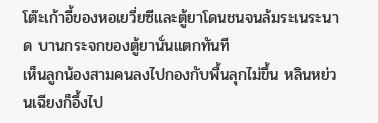โต๊ะเก้าอี้ของหอเยวี่ยซีและตู้ยาโดนชนจนล้มระเนระนาด บานกระจกของตู้ยานั่นแตกทันที
เห็นลูกน้องสามคนลงไปกองกับพื้นลุกไม่ขึ้น หลินหย่วนเฉียงก็อึ้งไป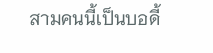สามคนนี้เป็นบอดี้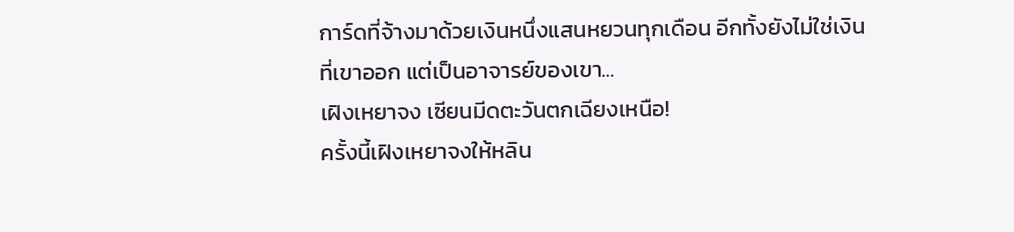การ์ดที่จ้างมาด้วยเงินหนึ่งแสนหยวนทุกเดือน อีกทั้งยังไม่ใช่เงินที่เขาออก แต่เป็นอาจารย์ของเขา…
เฝิงเหยาจง เซียนมีดตะวันตกเฉียงเหนือ!
ครั้งนี้เฝิงเหยาจงให้หลิน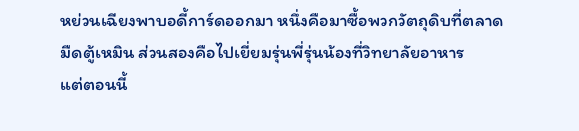หย่วนเฉียงพาบอดี้การ์ดออกมา หนึ่งคือมาซื้อพวกวัตถุดิบที่ตลาดมืดตู้เหมิน ส่วนสองคือไปเยี่ยมรุ่นพี่รุ่นน้องที่วิทยาลัยอาหาร
แต่ตอนนี้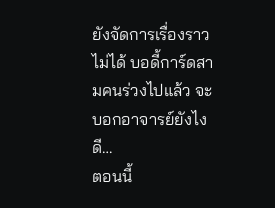ยังจัดการเรื่องราวไม่ได้ บอดี้การ์ดสามคนร่วงไปแล้ว จะบอกอาจารย์ยังไงดี…
ตอนนี้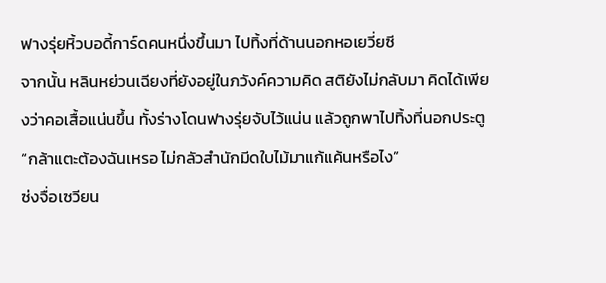ฟางรุ่ยหิ้วบอดี้การ์ดคนหนึ่งขึ้นมา ไปทิ้งที่ด้านนอกหอเยวี่ยซี
จากนั้น หลินหย่วนเฉียงที่ยังอยู่ในภวังค์ความคิด สติยังไม่กลับมา คิดได้เพียงว่าคอเสื้อแน่นขึ้น ทั้งร่างโดนฟางรุ่ยจับไว้แน่น แล้วถูกพาไปทิ้งที่นอกประตู
“กล้าแตะต้องฉันเหรอ ไม่กลัวสำนักมีดใบไม้มาแก้แค้นหรือไง”
ซ่งจื่อเซวียน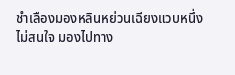ชำเลืองมองหลินหย่วนเฉียงแวบหนึ่ง ไม่สนใจ มองไปทาง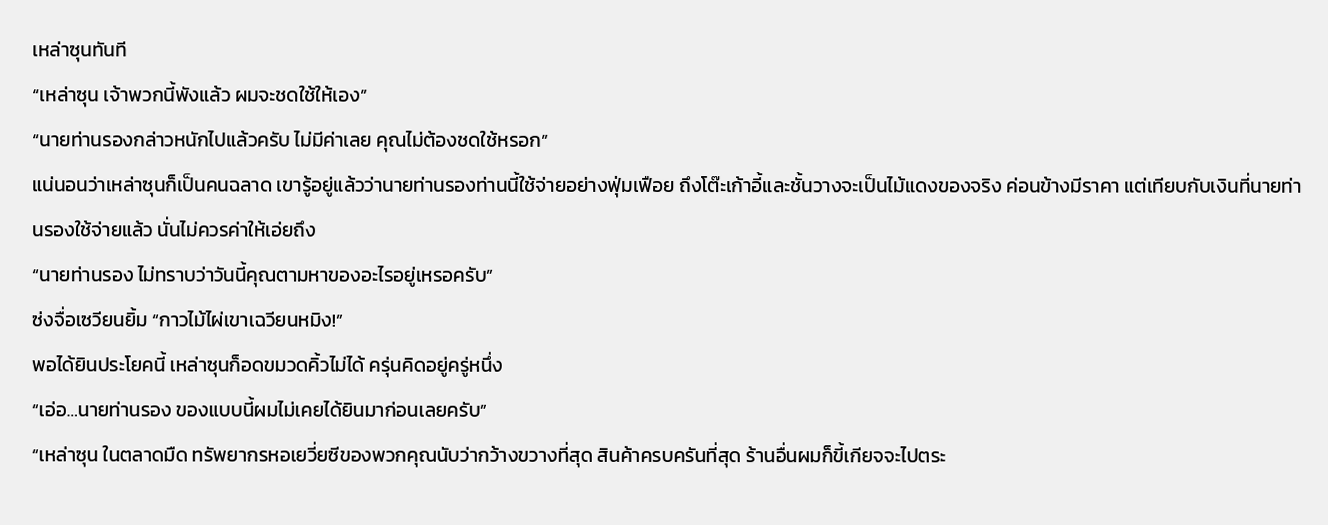เหล่าซุนทันที
“เหล่าซุน เจ้าพวกนี้พังแล้ว ผมจะชดใช้ให้เอง”
“นายท่านรองกล่าวหนักไปแล้วครับ ไม่มีค่าเลย คุณไม่ต้องชดใช้หรอก”
แน่นอนว่าเหล่าซุนก็เป็นคนฉลาด เขารู้อยู่แล้วว่านายท่านรองท่านนี้ใช้จ่ายอย่างฟุ่มเฟือย ถึงโต๊ะเก้าอี้และชั้นวางจะเป็นไม้แดงของจริง ค่อนข้างมีราคา แต่เทียบกับเงินที่นายท่านรองใช้จ่ายแล้ว นั่นไม่ควรค่าให้เอ่ยถึง
“นายท่านรอง ไม่ทราบว่าวันนี้คุณตามหาของอะไรอยู่เหรอครับ”
ซ่งจื่อเซวียนยิ้ม “กาวไม้ไผ่เขาเฉวียนหมิง!”
พอได้ยินประโยคนี้ เหล่าซุนก็อดขมวดคิ้วไม่ได้ ครุ่นคิดอยู่ครู่หนึ่ง
“เอ่อ…นายท่านรอง ของแบบนี้ผมไม่เคยได้ยินมาก่อนเลยครับ”
“เหล่าซุน ในตลาดมืด ทรัพยากรหอเยวี่ยซีของพวกคุณนับว่ากว้างขวางที่สุด สินค้าครบครันที่สุด ร้านอื่นผมก็ขี้เกียจจะไปตระ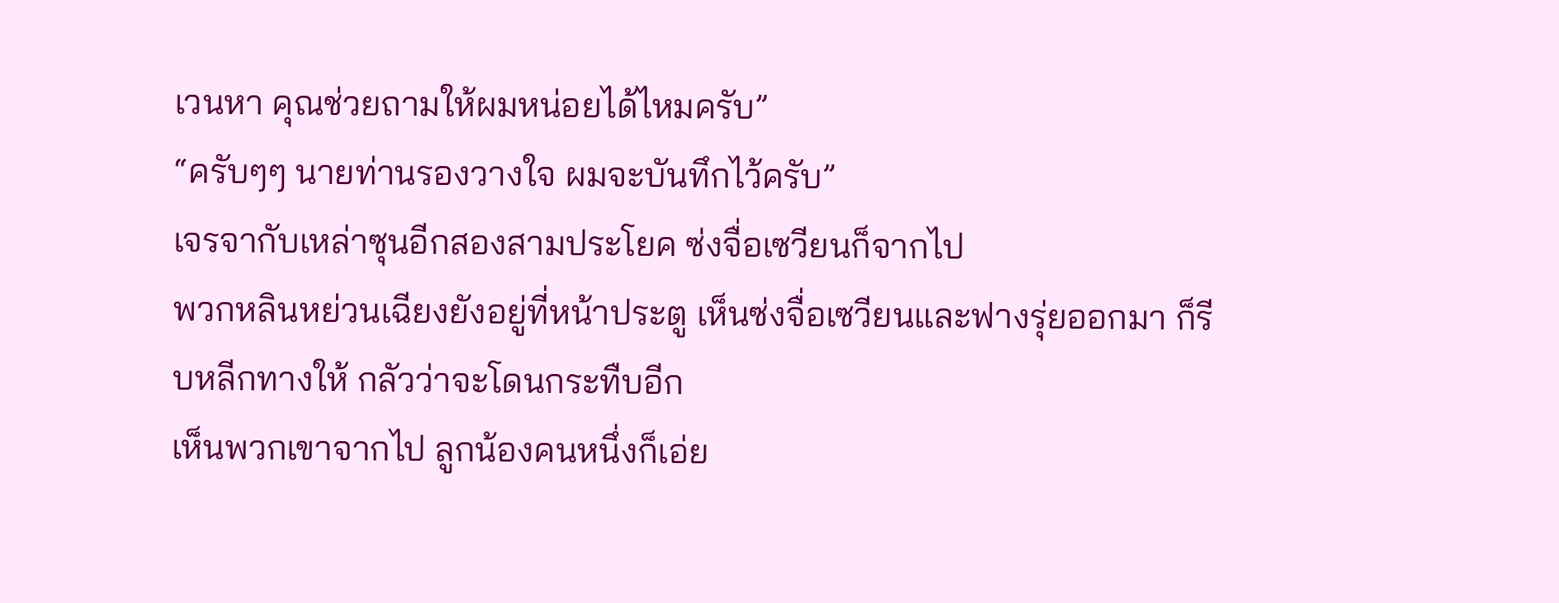เวนหา คุณช่วยถามให้ผมหน่อยได้ไหมครับ”
“ครับๆๆ นายท่านรองวางใจ ผมจะบันทึกไว้ครับ”
เจรจากับเหล่าซุนอีกสองสามประโยค ซ่งจื่อเซวียนก็จากไป
พวกหลินหย่วนเฉียงยังอยู่ที่หน้าประตู เห็นซ่งจื่อเซวียนและฟางรุ่ยออกมา ก็รีบหลีกทางให้ กลัวว่าจะโดนกระทืบอีก
เห็นพวกเขาจากไป ลูกน้องคนหนึ่งก็เอ่ย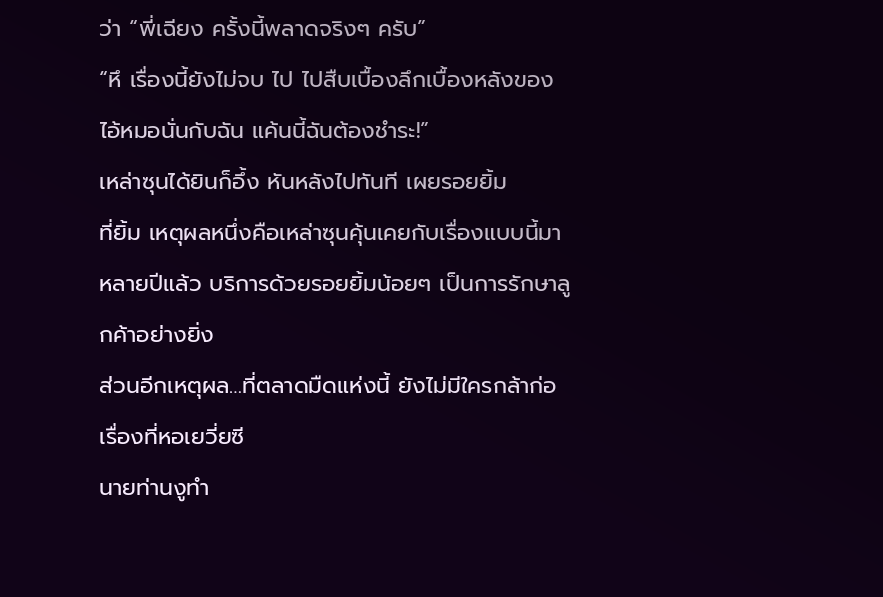ว่า “พี่เฉียง ครั้งนี้พลาดจริงๆ ครับ”
“หึ เรื่องนี้ยังไม่จบ ไป ไปสืบเบื้องลึกเบื้องหลังของไอ้หมอนั่นกับฉัน แค้นนี้ฉันต้องชำระ!”
เหล่าซุนได้ยินก็อึ้ง หันหลังไปทันที เผยรอยยิ้ม
ที่ยิ้ม เหตุผลหนึ่งคือเหล่าซุนคุ้นเคยกับเรื่องแบบนี้มาหลายปีแล้ว บริการด้วยรอยยิ้มน้อยๆ เป็นการรักษาลูกค้าอย่างยิ่ง
ส่วนอีกเหตุผล…ที่ตลาดมืดแห่งนี้ ยังไม่มีใครกล้าก่อเรื่องที่หอเยวี่ยซี
นายท่านงูทำ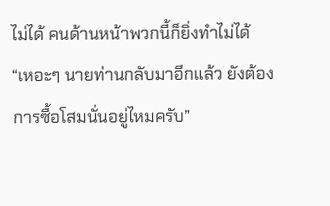ไม่ได้ คนด้านหน้าพวกนี้ก็ยิ่งทำไม่ได้
“เหอะๆ นายท่านกลับมาอีกแล้ว ยังต้องการซื้อโสมนั่นอยู่ไหมครับ”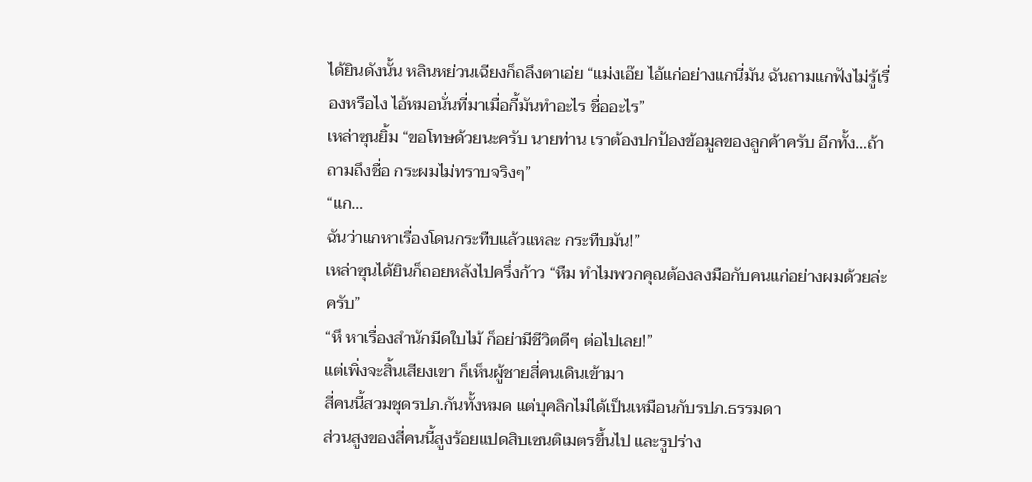ได้ยินดังนั้น หลินหย่วนเฉียงก็ถลึงตาเอ่ย “แม่งเอ๊ย ไอ้แก่อย่างแกนี่มัน ฉันถามแกฟังไม่รู้เรื่องหรือไง ไอ้หมอนั่นที่มาเมื่อกี้มันทำอะไร ชื่ออะไร”
เหล่าซุนยิ้ม “ขอโทษด้วยนะครับ นายท่าน เราต้องปกป้องข้อมูลของลูกค้าครับ อีกทั้ง…ถ้าถามถึงชื่อ กระผมไม่ทราบจริงๆ”
“แก…
ฉันว่าแกหาเรื่องโดนกระทืบแล้วแหละ กระทืบมัน!”
เหล่าซุนได้ยินก็ถอยหลังไปครึ่งก้าว “หืม ทำไมพวกคุณต้องลงมือกับคนแก่อย่างผมด้วยล่ะครับ”
“หึ หาเรื่องสำนักมีดใบไม้ ก็อย่ามีชีวิตดีๆ ต่อไปเลย!”
แต่เพิ่งจะสิ้นเสียงเขา ก็เห็นผู้ชายสี่คนเดินเข้ามา
สี่คนนี้สวมชุดรปภ.กันทั้งหมด แต่บุคลิกไม่ได้เป็นเหมือนกับรปภ.ธรรมดา
ส่วนสูงของสี่คนนี้สูงร้อยแปดสิบเซนติเมตรขึ้นไป และรูปร่าง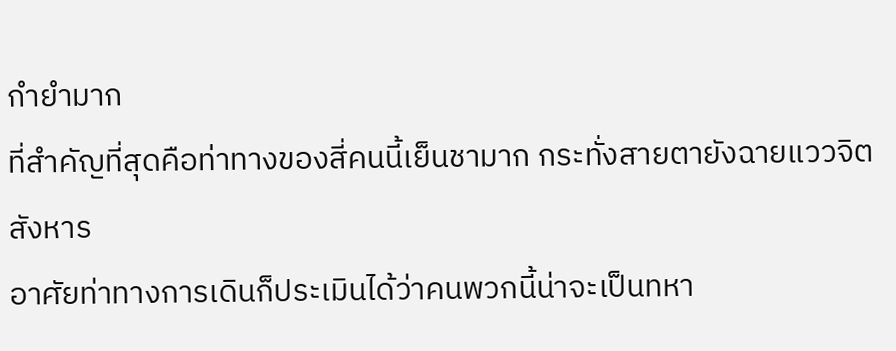กำยำมาก
ที่สำคัญที่สุดคือท่าทางของสี่คนนี้เย็นชามาก กระทั่งสายตายังฉายแววจิตสังหาร
อาศัยท่าทางการเดินก็ประเมินได้ว่าคนพวกนี้น่าจะเป็นทหา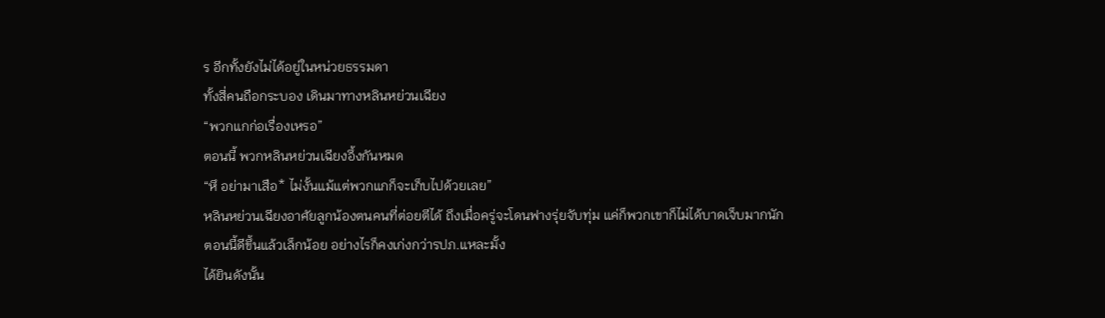ร อีกทั้งยังไม่ได้อยู่ในหน่วยธรรมดา
ทั้งสี่คนถือกระบอง เดินมาทางหลินหย่วนเฉียง
“พวกแกก่อเรื่องเหรอ”
ตอนนี้ พวกหลินหย่วนเฉียงอึ้งกันหมด
“หึ อย่ามาเสือ* ไม่งั้นแม้แต่พวกแกก็จะเก็บไปด้วยเลย”
หลินหย่วนเฉียงอาศัยลูกน้องตนคนที่ต่อยตีได้ ถึงเมื่อครู่จะโดนฟางรุ่ยจับทุ่ม แค่ก็พวกเขาก็ไม่ได้บาดเจ็บมากนัก
ตอนนี้ดีขึ้นแล้วเล็กน้อย อย่างไรก็คงเก่งกว่ารปภ.แหละมั้ง
ได้ยินดังนั้น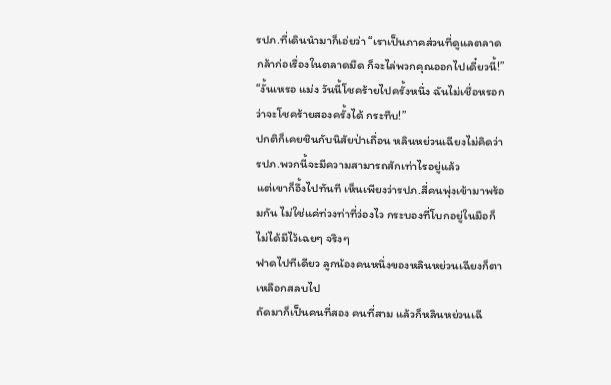รปภ.ที่เดินนำมาก็เอ่ยว่า “เราเป็นภาคส่วนที่ดูแลตลาด กล้าก่อเรื่องในตลาดมืด ก็จะไล่พวกคุณออกไปเดี๋ยวนี้!”
“งั้นเหรอ แม่ง วันนี้โชคร้ายไปครั้งหนึ่ง ฉันไม่เชื่อหรอกว่าจะโชคร้ายสองครั้งได้ กระทืบ!”
ปกติก็เคยชินกับนิสัยป่าเถื่อน หลินหย่วนเฉียงไม่คิดว่ารปภ.พวกนี้จะมีความสามารถสักเท่าไรอยู่แล้ว
แต่เขาก็อึ้งไปทันที เห็นเพียงว่ารปภ.สี่คนพุ่งเข้ามาพร้อมกัน ไม่ใช่แค่ท่วงท่าที่ว่องไว กระบองที่โบกอยู่ในมือก็ไม่ได้มีไว้เฉยๆ จริงๆ
ฟาดไปทีเดียว ลูกน้องคนหนึ่งของหลินหย่วนเฉียงก็ตาเหลือกสลบไป
ถัดมาก็เป็นคนที่สอง คนที่สาม แล้วก็หลินหย่วนเฉี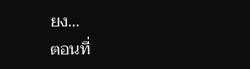ยง…
ตอนที่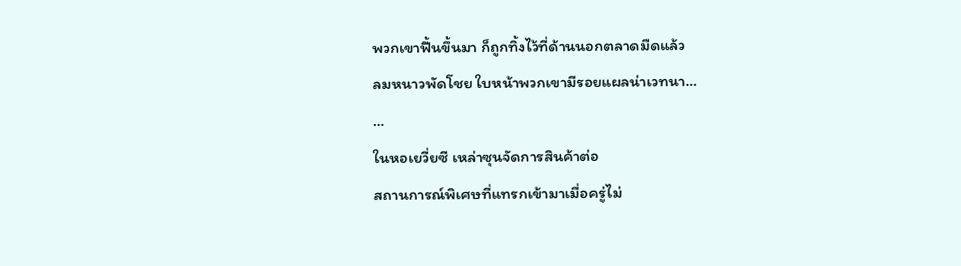พวกเขาฟื้นขึ้นมา ก็ถูกทิ้งไว้ที่ด้านนอกตลาดมืดแล้ว
ลมหนาวพัดโชย ใบหน้าพวกเขามีรอยแผลน่าเวทนา…
…
ในหอเยวี่ยซี เหล่าซุนจัดการสินค้าต่อ
สถานการณ์พิเศษที่แทรกเข้ามาเมื่อครู่ไม่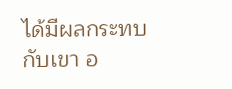ได้มีผลกระทบกับเขา อ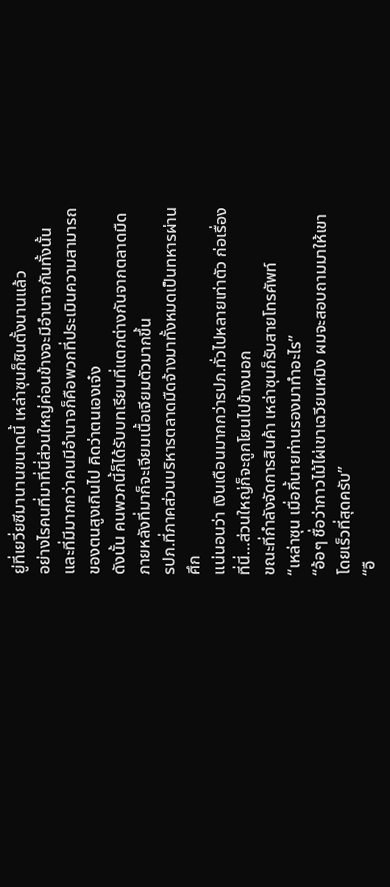ยู่ที่เยวี่ยซีมานานขนาดนี้ เหล่าซุนก็ชินตั้งนานแล้ว
อย่างไรคนที่มาที่นี่ส่วนใหญ่ค่อนข้างจะมีอำนาจกันทั้งนั้น
และที่มีมากกว่าคนมีอำนาจก็คือพวกที่ประเมินความสามารถของตนสูงเกินไป คิดว่าตนเองเจ๋ง
ดังนั้น คนพวกนี้ก็ได้รับบทเรียนที่แตกต่างกันจากตลาดมืด ภายหลังที่มาก็จะเจียมเนื้อเจียมตัวมากขึ้น
รปภ.ที่ภาคส่วนบริหารตลาดมืดจ้างมาทั้งหมดเป็นทหารผ่านศึก
แน่นอนว่า เงินเดือนมากกว่ารปภ.ทั่วไปหลายเท่าตัว ก่อเรื่องที่นี่…ส่วนใหญ่ก็จะถูกโยนไปข้างนอก
ขณะที่กำลังจัดการสินค้า เหล่าซุนก็รับสายโทรศัพท์
“เหล่าซุน เมื่อกี้นายท่านรองมาทำอะไร”
“อ้อๆ ชื่อว่ากาวไม้ไผ่เขาเฉวียนหมิง ผมจะสอบถามมาให้เขาโดยเร็วที่สุดครับ”
“อื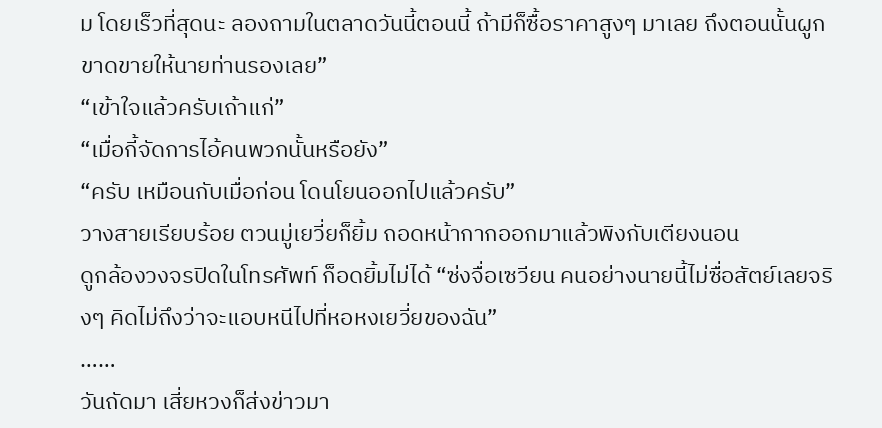ม โดยเร็วที่สุดนะ ลองถามในตลาดวันนี้ตอนนี้ ถ้ามีก็ซื้อราคาสูงๆ มาเลย ถึงตอนนั้นผูกขาดขายให้นายท่านรองเลย”
“เข้าใจแล้วครับเถ้าแก่”
“เมื่อกี้จัดการไอ้คนพวกนั้นหรือยัง”
“ครับ เหมือนกับเมื่อก่อน โดนโยนออกไปแล้วครับ”
วางสายเรียบร้อย ตวนมู่เยวี่ยก็ยิ้ม ถอดหน้ากากออกมาแล้วพิงกับเตียงนอน
ดูกล้องวงจรปิดในโทรศัพท์ ก็อดยิ้มไม่ได้ “ซ่งจื่อเซวียน คนอย่างนายนี้ไม่ซื่อสัตย์เลยจริงๆ คิดไม่ถึงว่าจะแอบหนีไปที่หอหงเยวี่ยของฉัน”
……
วันถัดมา เสี่ยหวงก็ส่งข่าวมา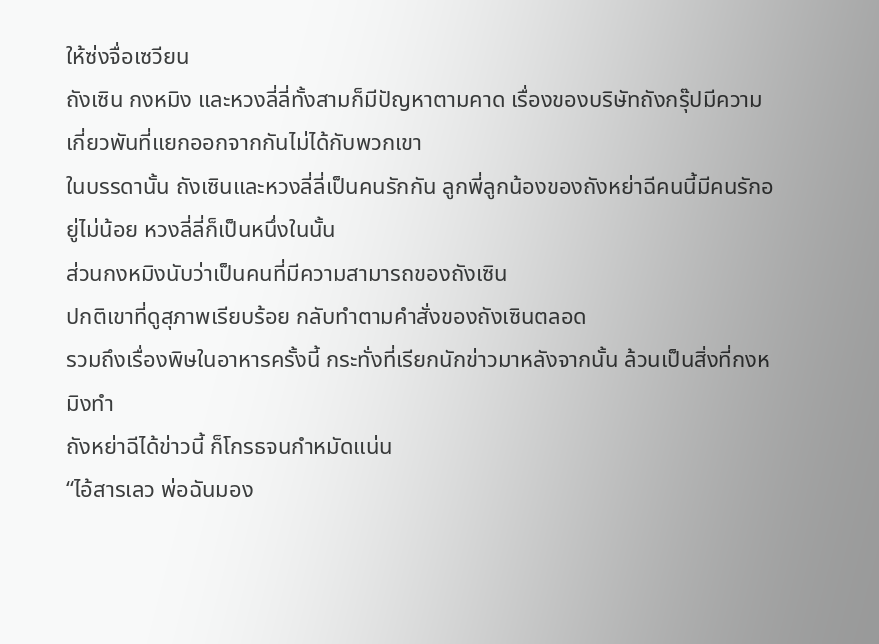ให้ซ่งจื่อเซวียน
ถังเซิน กงหมิง และหวงลี่ลี่ทั้งสามก็มีปัญหาตามคาด เรื่องของบริษัทถังกรุ๊ปมีความเกี่ยวพันที่แยกออกจากกันไม่ได้กับพวกเขา
ในบรรดานั้น ถังเซินและหวงลี่ลี่เป็นคนรักกัน ลูกพี่ลูกน้องของถังหย่าฉีคนนี้มีคนรักอยู่ไม่น้อย หวงลี่ลี่ก็เป็นหนึ่งในนั้น
ส่วนกงหมิงนับว่าเป็นคนที่มีความสามารถของถังเซิน
ปกติเขาที่ดูสุภาพเรียบร้อย กลับทำตามคำสั่งของถังเซินตลอด
รวมถึงเรื่องพิษในอาหารครั้งนี้ กระทั่งที่เรียกนักข่าวมาหลังจากนั้น ล้วนเป็นสิ่งที่กงหมิงทำ
ถังหย่าฉีได้ข่าวนี้ ก็โกรธจนกำหมัดแน่น
“ไอ้สารเลว พ่อฉันมอง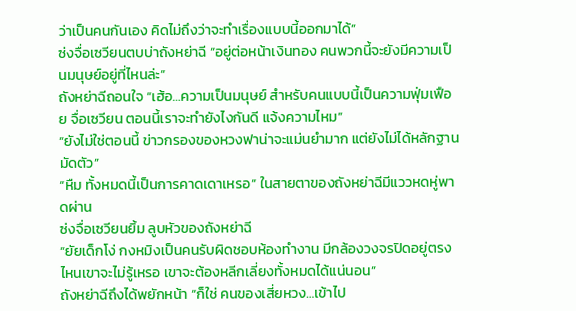ว่าเป็นคนกันเอง คิดไม่ถึงว่าจะทำเรื่องแบบนี้ออกมาได้”
ซ่งจื่อเซวียนตบบ่าถังหย่าฉี “อยู่ต่อหน้าเงินทอง คนพวกนี้จะยังมีความเป็นมนุษย์อยู่ที่ไหนล่ะ”
ถังหย่าฉีถอนใจ “เฮ้อ…ความเป็นมนุษย์ สำหรับคนแบบนี้เป็นความฟุ่มเฟือย จื่อเซวียน ตอนนี้เราจะทำยังไงกันดี แจ้งความไหม”
“ยังไม่ใช่ตอนนี้ ข่าวกรองของหวงฟาน่าจะแม่นยำมาก แต่ยังไม่ได้หลักฐานมัดตัว”
“หืม ทั้งหมดนี้เป็นการคาดเดาเหรอ” ในสายตาของถังหย่าฉีมีแววหดหู่พาดผ่าน
ซ่งจื่อเซวียนยิ้ม ลูบหัวของถังหย่าฉี
“ยัยเด็กโง่ กงหมิงเป็นคนรับผิดชอบห้องทำงาน มีกล้องวงจรปิดอยู่ตรงไหนเขาจะไม่รู้เหรอ เขาจะต้องหลีกเลี่ยงทั้งหมดได้แน่นอน”
ถังหย่าฉีถึงได้พยักหน้า “ก็ใช่ คนของเสี่ยหวง…เข้าไป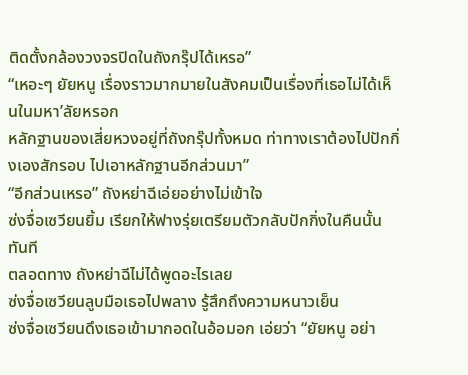ติดตั้งกล้องวงจรปิดในถังกรุ๊ปได้เหรอ”
“เหอะๆ ยัยหนู เรื่องราวมากมายในสังคมเป็นเรื่องที่เธอไม่ได้เห็นในมหา’ลัยหรอก
หลักฐานของเสี่ยหวงอยู่ที่ถังกรุ๊ปทั้งหมด ท่าทางเราต้องไปปักกิ่งเองสักรอบ ไปเอาหลักฐานอีกส่วนมา”
“อีกส่วนเหรอ” ถังหย่าฉีเอ่ยอย่างไม่เข้าใจ
ซ่งจื่อเซวียนยิ้ม เรียกให้ฟางรุ่ยเตรียมตัวกลับปักกิ่งในคืนนั้นทันที
ตลอดทาง ถังหย่าฉีไม่ได้พูดอะไรเลย
ซ่งจื่อเซวียนลูบมือเธอไปพลาง รู้สึกถึงความหนาวเย็น
ซ่งจื่อเซวียนดึงเธอเข้ามากอดในอ้อมอก เอ่ยว่า “ยัยหนู อย่า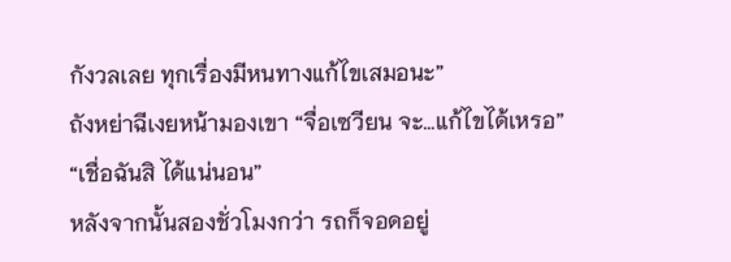กังวลเลย ทุกเรื่องมีหนทางแก้ไขเสมอนะ”
ถังหย่าฉีเงยหน้ามองเขา “จื่อเซวียน จะ…แก้ไขได้เหรอ”
“เชื่อฉันสิ ได้แน่นอน”
หลังจากนั้นสองชั่วโมงกว่า รถก็จอดอยู่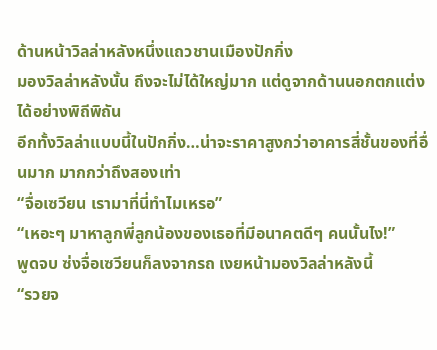ด้านหน้าวิลล่าหลังหนึ่งแถวชานเมืองปักกิ่ง
มองวิลล่าหลังนั้น ถึงจะไม่ได้ใหญ่มาก แต่ดูจากด้านนอกตกแต่งได้อย่างพิถีพิถัน
อีกทั้งวิลล่าแบบนี้ในปักกิ่ง…น่าจะราคาสูงกว่าอาคารสี่ชั้นของที่อื่นมาก มากกว่าถึงสองเท่า
“จื่อเซวียน เรามาที่นี่ทำไมเหรอ”
“เหอะๆ มาหาลูกพี่ลูกน้องของเธอที่มีอนาคตดีๆ คนนั้นไง!”
พูดจบ ซ่งจื่อเซวียนก็ลงจากรถ เงยหน้ามองวิลล่าหลังนี้
“รวยจ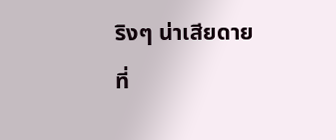ริงๆ น่าเสียดายที่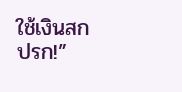ใช้เงินสกปรก!”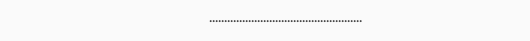……………………………………………